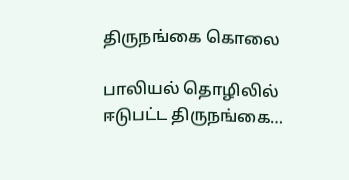திருநங்கை கொலை

பாலியல் தொழிலில் ஈடுபட்ட திருநங்கை…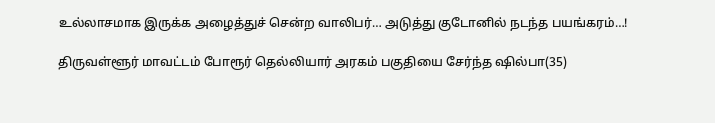உல்லாசமாக இருக்க அழைத்துச் சென்ற வாலிபர்… அடுத்து குடோனில் நடந்த பயங்கரம்…!

திருவள்ளூர் மாவட்டம் போரூர் தெல்லியார் அரகம் பகுதியை சேர்ந்த ஷில்பா(35)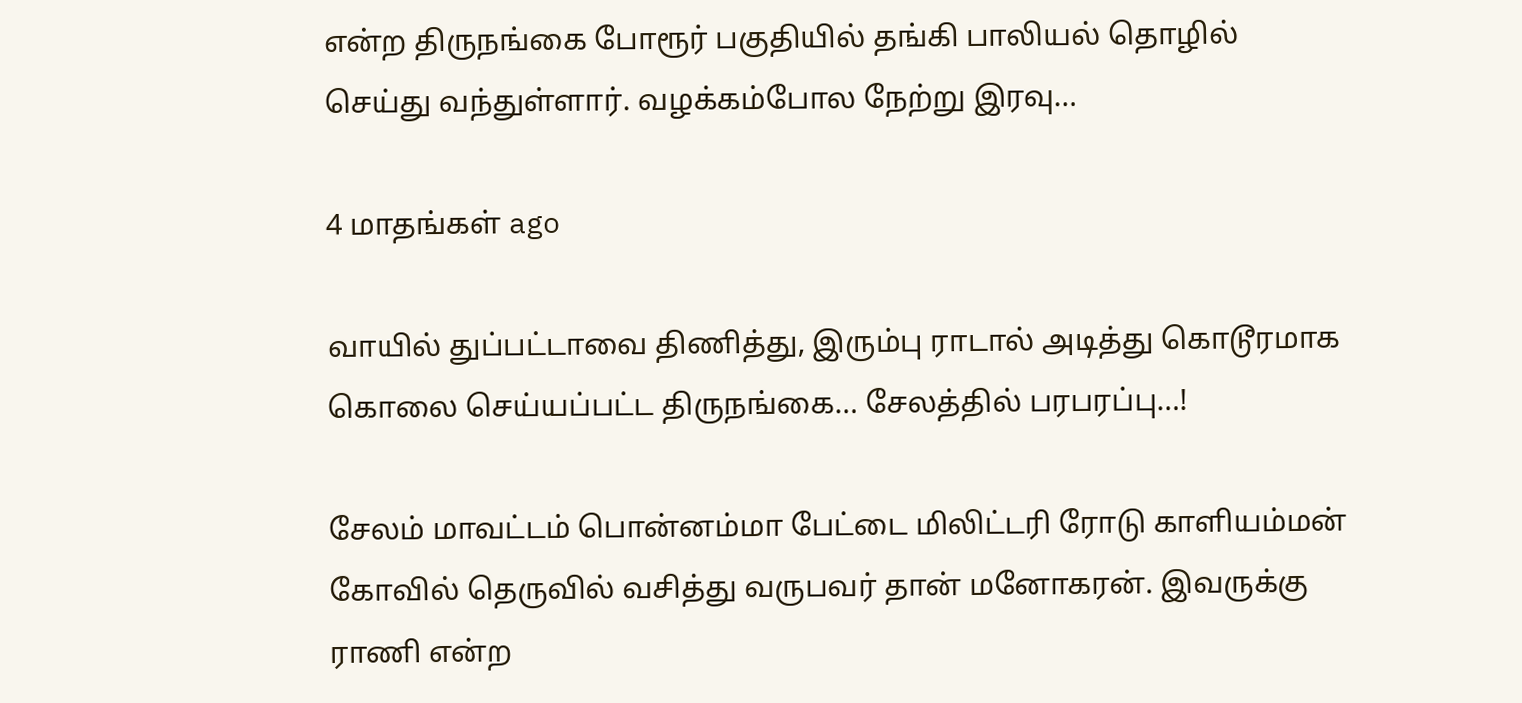என்ற திருநங்கை போரூர் பகுதியில் தங்கி பாலியல் தொழில் செய்து வந்துள்ளார். வழக்கம்போல நேற்று இரவு…

4 மாதங்கள் ago

வாயில் துப்பட்டாவை திணித்து, இரும்பு ராடால் அடித்து கொடூரமாக கொலை செய்யப்பட்ட திருநங்கை… சேலத்தில் பரபரப்பு…!

சேலம் மாவட்டம் பொன்னம்மா பேட்டை மிலிட்டரி ரோடு காளியம்மன் கோவில் தெருவில் வசித்து வருபவர் தான் மனோகரன். இவருக்கு ராணி என்ற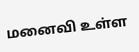மனைவி உள்ள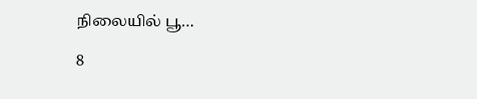நிலையில் பூ…

8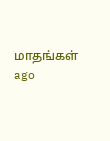மாதங்கள் ago